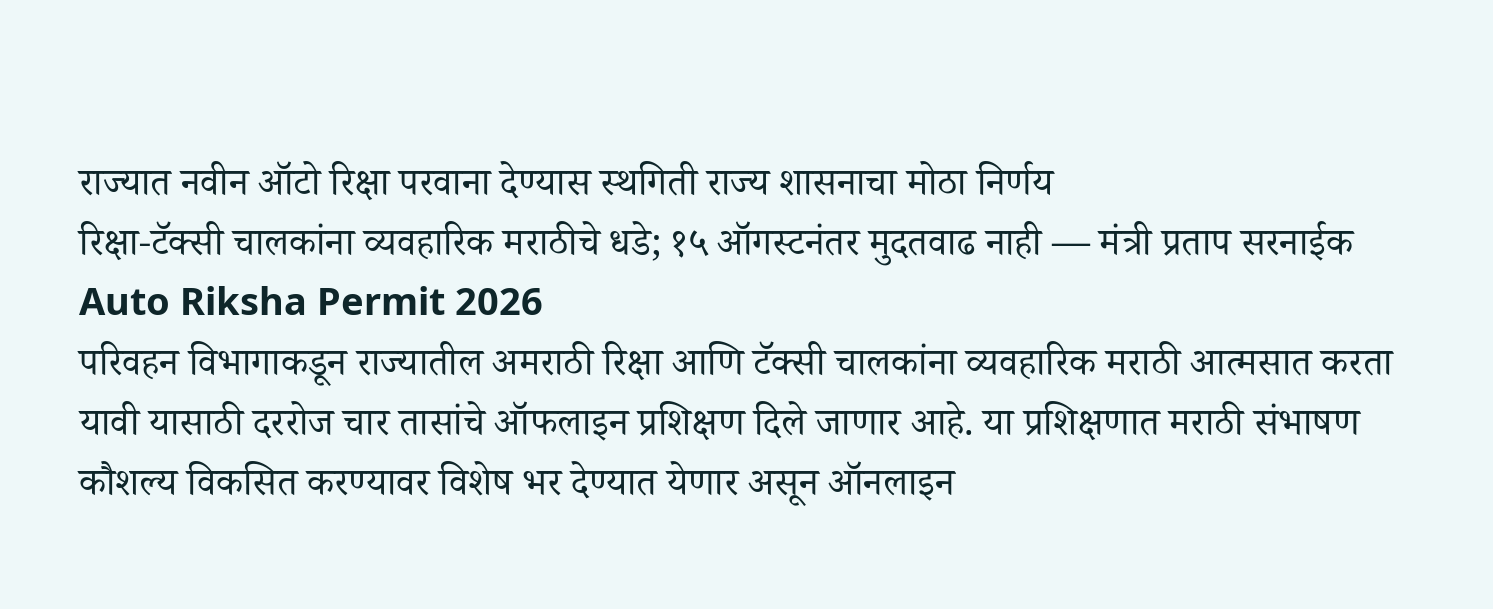राज्यात नवीन ऑटो रिक्षा परवाना देण्यास स्थगिती राज्य शासनाचा मोठा निर्णय
रिक्षा-टॅक्सी चालकांना व्यवहारिक मराठीचे धडे; १५ ऑगस्टनंतर मुदतवाढ नाही — मंत्री प्रताप सरनाईक
Auto Riksha Permit 2026
परिवहन विभागाकडून राज्यातील अमराठी रिक्षा आणि टॅक्सी चालकांना व्यवहारिक मराठी आत्मसात करता यावी यासाठी दररोज चार तासांचे ऑफलाइन प्रशिक्षण दिले जाणार आहे. या प्रशिक्षणात मराठी संभाषण कौशल्य विकसित करण्यावर विशेष भर देण्यात येणार असून ऑनलाइन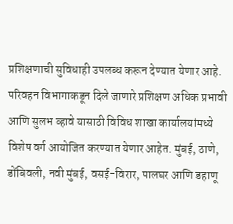प्रशिक्षणाची सुविधाही उपलब्ध करून देण्यात येणार आहे.
परिवहन विभागाकडून दिले जाणारे प्रशिक्षण अधिक प्रभावी आणि सुलभ व्हावे यासाठी विविध शाखा कार्यालयांमध्ये विशेष वर्ग आयोजित करण्यात येणार आहेत. मुंबई, ठाणे, डोंबिवली, नवी मुंबई, वसई-विरार, पालघर आणि डहाणू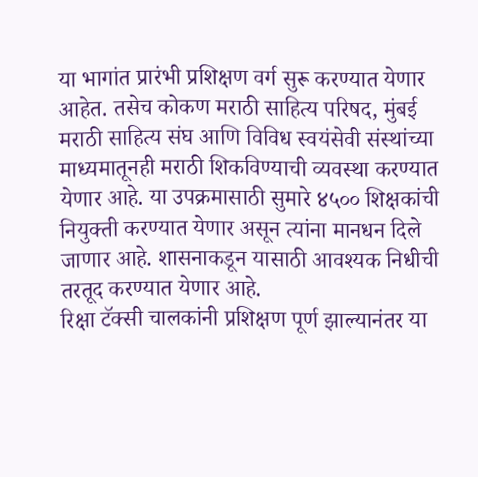या भागांत प्रारंभी प्रशिक्षण वर्ग सुरू करण्यात येणार आहेत. तसेच कोकण मराठी साहित्य परिषद, मुंबई मराठी साहित्य संघ आणि विविध स्वयंसेवी संस्थांच्या माध्यमातूनही मराठी शिकविण्याची व्यवस्था करण्यात येणार आहे. या उपक्रमासाठी सुमारे ४५०० शिक्षकांची नियुक्ती करण्यात येणार असून त्यांना मानधन दिले जाणार आहे. शासनाकडून यासाठी आवश्यक निधीची तरतूद करण्यात येणार आहे.
रिक्षा टॅक्सी चालकांनी प्रशिक्षण पूर्ण झाल्यानंतर या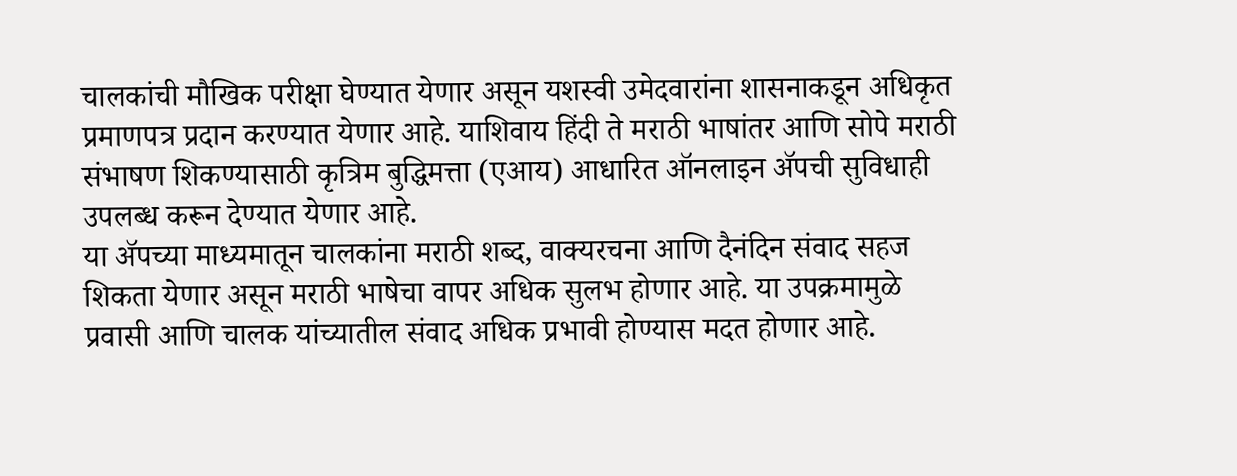चालकांची मौखिक परीक्षा घेण्यात येणार असून यशस्वी उमेदवारांना शासनाकडून अधिकृत प्रमाणपत्र प्रदान करण्यात येणार आहे. याशिवाय हिंदी ते मराठी भाषांतर आणि सोपे मराठी संभाषण शिकण्यासाठी कृत्रिम बुद्धिमत्ता (एआय) आधारित ऑनलाइन ॲपची सुविधाही उपलब्ध करून देण्यात येणार आहे.
या ॲपच्या माध्यमातून चालकांना मराठी शब्द, वाक्यरचना आणि दैनंदिन संवाद सहज शिकता येणार असून मराठी भाषेचा वापर अधिक सुलभ होणार आहे. या उपक्रमामुळे प्रवासी आणि चालक यांच्यातील संवाद अधिक प्रभावी होण्यास मदत होणार आहे.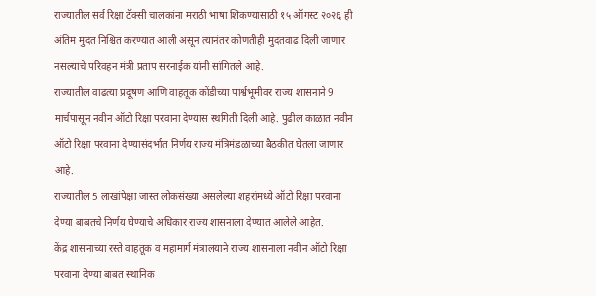राज्यातील सर्व रिक्षा टॅक्सी चालकांना मराठी भाषा शिकण्यासाठी १५ ऑगस्ट २०२६ ही अंतिम मुदत निश्चित करण्यात आली असून त्यानंतर कोणतीही मुदतवाढ दिली जाणार नसल्याचे परिवहन मंत्री प्रताप सरनाईक यांनी सांगितले आहे.
राज्यातील वाढत्या प्रदूषण आणि वाहतूक कोंडीच्या पार्श्वभूमीवर राज्य शासनाने 9 मार्चपासून नवीन ऑटो रिक्षा परवाना देण्यास स्थगिती दिली आहे. पुढील काळात नवीन ऑटो रिक्षा परवाना देण्यासंदर्भात निर्णय राज्य मंत्रिमंडळाच्या बैठकीत घेतला जाणार आहे.
राज्यातील 5 लाखांपेक्षा जास्त लोकसंख्या असलेल्या शहरांमध्ये ऑटो रिक्षा परवाना देण्या बाबतचे निर्णय घेण्याचे अधिकार राज्य शासनाला देण्यात आलेले आहेत.
केंद्र शासनाच्या रस्ते वाहतूक व महामार्ग मंत्रालयाने राज्य शासनाला नवीन ऑटो रिक्षा परवाना देण्या बाबत स्थानिक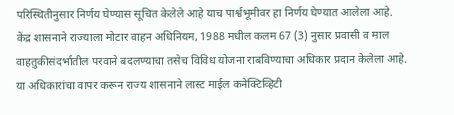परिस्थितीनुसार निर्णय घेण्यास सूचित केलेले आहे याच पार्श्वभूमीवर हा निर्णय घेण्यात आलेला आहे.
केंद्र शासनाने राज्याला मोटार वाहन अधिनियम, 1988 मधील कलम 67 (3) नुसार प्रवासी व माल वाहतुकीसंदर्भातील परवाने बदलण्याचा तसेच विविध योजना राबविण्याचा अधिकार प्रदान केलेला आहे.
या अधिकारांचा वापर करून राज्य शासनाने लास्ट माईल कनेक्टिव्हिटी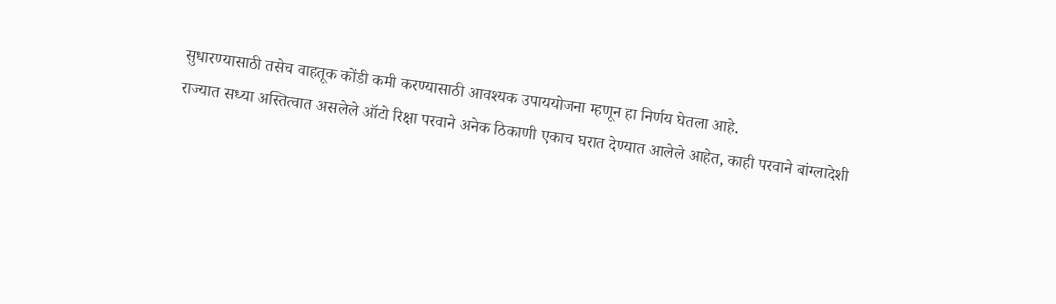सुधारण्यासाठी तसेच वाहतूक कोंडी कमी करण्यासाठी आवश्यक उपाययोजना म्हणून हा निर्णय घेतला आहे.
राज्यात सध्या अस्तित्वात असलेले ऑटो रिक्षा परवाने अनेक ठिकाणी एकाच घरात देण्यात आलेले आहेत, काही परवाने बांग्लादेशी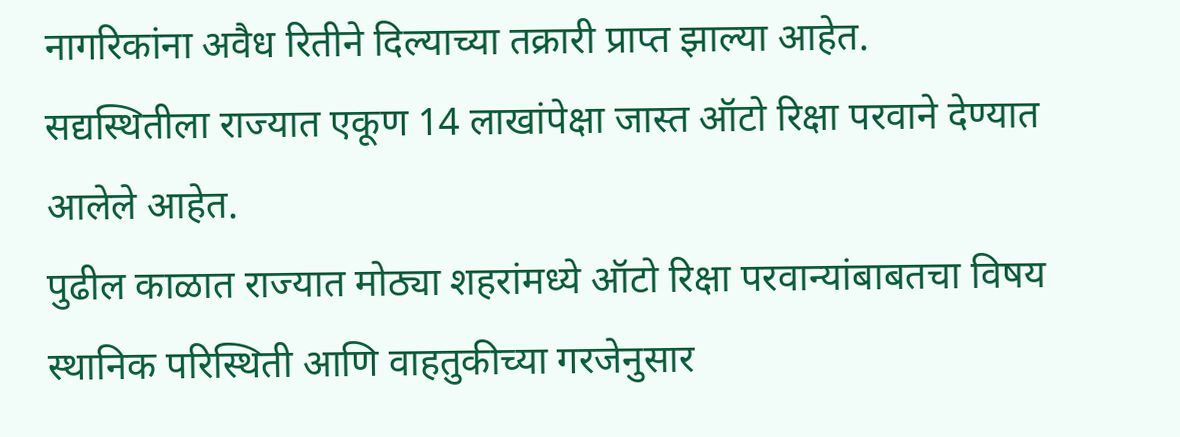नागरिकांना अवैध रितीने दिल्याच्या तक्रारी प्राप्त झाल्या आहेत.
सद्यस्थितीला राज्यात एकूण 14 लाखांपेक्षा जास्त ऑटो रिक्षा परवाने देण्यात आलेले आहेत.
पुढील काळात राज्यात मोठ्या शहरांमध्ये ऑटो रिक्षा परवान्यांबाबतचा विषय स्थानिक परिस्थिती आणि वाहतुकीच्या गरजेनुसार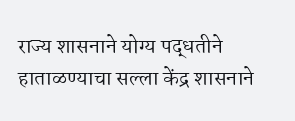राज्य शासनाने योग्य पद्धतीने हाताळण्याचा सल्ला केंद्र शासनाने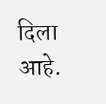दिला आहे.